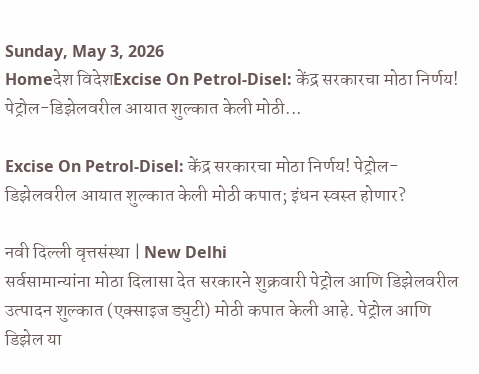Sunday, May 3, 2026
Homeदेश विदेशExcise On Petrol-Disel: केंद्र सरकारचा मोठा निर्णय! पेट्रोल-डिझेलवरील आयात शुल्कात केली मोठी...

Excise On Petrol-Disel: केंद्र सरकारचा मोठा निर्णय! पेट्रोल-डिझेलवरील आयात शुल्कात केली मोठी कपात; इंधन स्वस्त होणार?

नवी दिल्ली वृत्तसंस्था | New Delhi
सर्वसामान्यांना मोठा दिलासा देत सरकारने शुक्रवारी पेट्रोल आणि डिझेलवरील उत्पादन शुल्कात (एक्साइज ड्युटी) मोठी कपात केली आहे. पेट्रोल आणि डिझेल या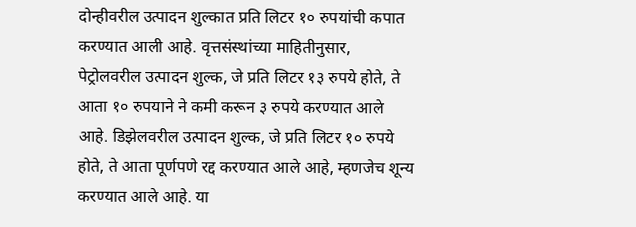दोन्हीवरील उत्पादन शुल्कात प्रति लिटर १० रुपयांची कपात करण्यात आली आहे. वृत्तसंस्थांच्या माहितीनुसार, पेट्रोलवरील उत्पादन शुल्क, जे प्रति लिटर १३ रुपये होते, ते आता १० रुपयाने ने कमी करून ३ रुपये करण्यात आले आहे. डिझेलवरील उत्पादन शुल्क, जे प्रति लिटर १० रुपये होते, ते आता पूर्णपणे रद्द करण्यात आले आहे, म्हणजेच शून्य करण्यात आले आहे. या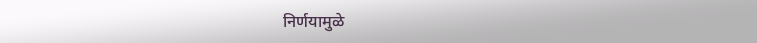निर्णयामुळे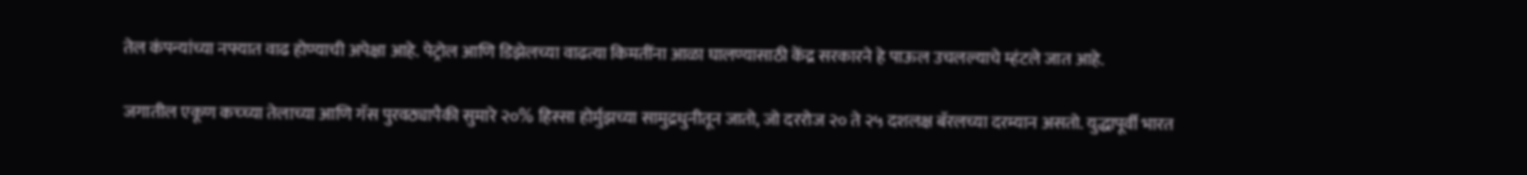तेल कंपन्यांच्या नफ्यात वाढ होण्याची अपेक्षा आहे. पेट्रोल आणि डिझेलच्या वाढत्या किमतींना आळा घालण्यासाठी केंद्र सरकारने हे पाऊल उचलल्याचे म्हंटले जात आहे.

जगातील एकूण कच्च्या तेलाच्या आणि गॅस पुरवठ्यापैकी सुमारे २०% हिस्सा होर्मुझच्या सामुद्रधुनीतून जातो, जो दररोज २० ते २५ दशलक्ष बॅरलच्या दरम्यान असतो. युद्धापूर्वी भारत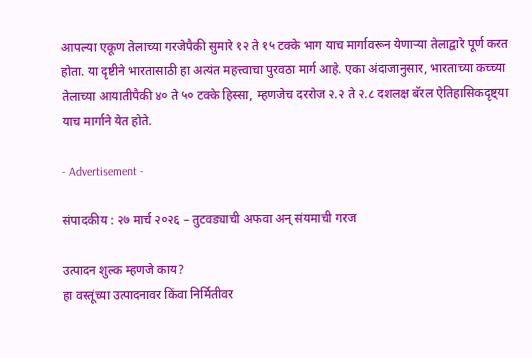आपल्या एकूण तेलाच्या गरजेपैकी सुमारे १२ ते १५ टक्के भाग याच मार्गावरून येणाऱ्या तेलाद्वारे पूर्ण करत होता. या दृष्टीने भारतासाठी हा अत्यंत महत्त्वाचा पुरवठा मार्ग आहे. एका अंदाजानुसार, भारताच्या कच्च्या तेलाच्या आयातीपैकी ४० ते ५० टक्के हिस्सा, म्हणजेच दररोज २.२ ते २.८ दशलक्ष बॅरल ऐतिहासिकदृष्ट्या याच मार्गाने येत होते.

- Advertisement -

संपादकीय : २७ मार्च २०२६ – तुटवड्याची अफवा अन् संयमाची गरज

उत्पादन शुल्क म्हणजे काय?
हा वस्तूंच्या उत्पादनावर किंवा निर्मितीवर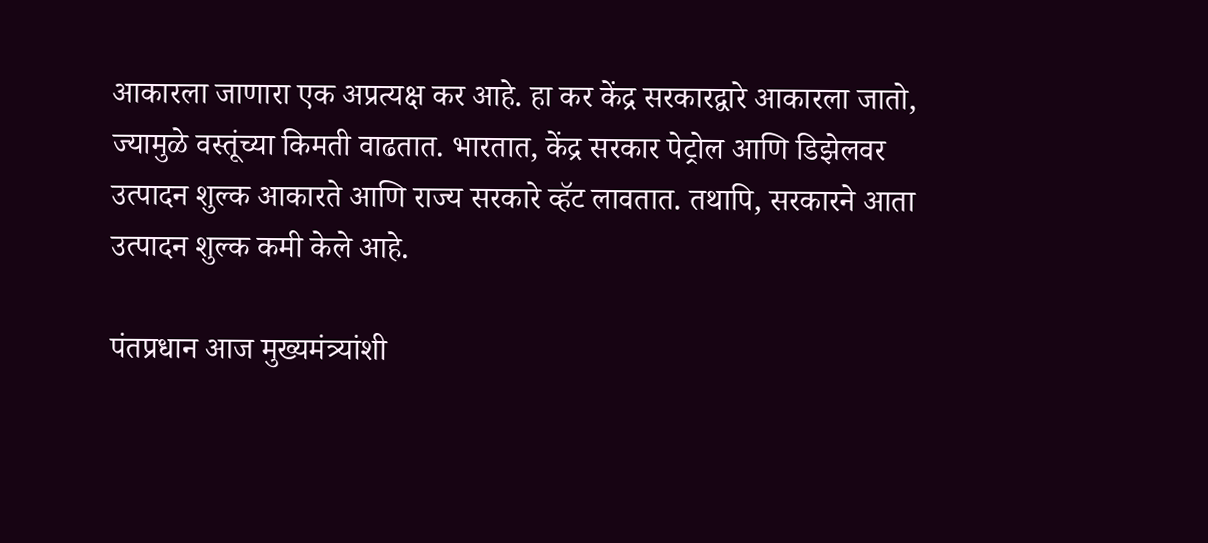आकारला जाणारा एक अप्रत्यक्ष कर आहे. हा कर केंद्र सरकारद्वारे आकारला जातो, ज्यामुळे वस्तूंच्या किमती वाढतात. भारतात, केंद्र सरकार पेट्रोल आणि डिझेलवर उत्पादन शुल्क आकारते आणि राज्य सरकारे व्हॅट लावतात. तथापि, सरकारने आता उत्पादन शुल्क कमी केले आहे.

पंतप्रधान आज मुख्यमंत्र्यांशी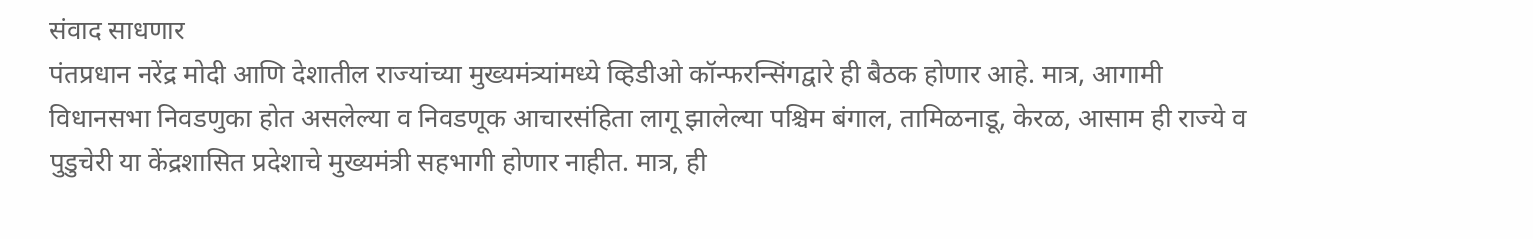संवाद साधणार
पंतप्रधान नरेंद्र मोदी आणि देशातील राज्यांच्या मुख्यमंत्र्यांमध्ये व्हिडीओ कॉन्फरन्सिंगद्वारे ही बैठक होणार आहे. मात्र, आगामी विधानसभा निवडणुका होत असलेल्या व निवडणूक आचारसंहिता लागू झालेल्या पश्चिम बंगाल, तामिळनाडू, केरळ, आसाम ही राज्ये व पुडुचेरी या केंद्रशासित प्रदेशाचे मुख्यमंत्री सहभागी होणार नाहीत. मात्र, ही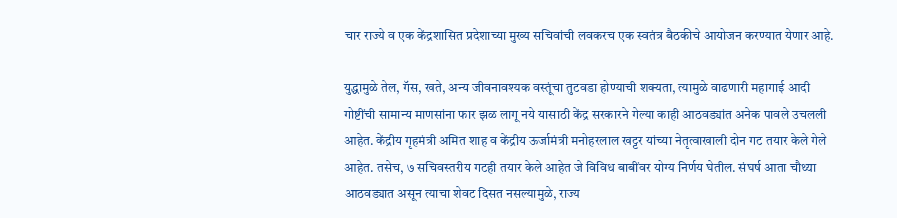चार राज्ये व एक केंद्रशासित प्रदेशाच्या मुख्य सचिवांची लवकरच एक स्वतंत्र बैठकीचे आयोजन करण्यात येणार आहे.

युद्धामुळे तेल, गॅस, खते, अन्य जीवनावश्यक वस्तूंचा तुटवडा होण्याची शक्यता, त्यामुळे वाढणारी महागाई आदी गोष्टींची सामान्य माणसांना फार झळ लागू नये यासाठी केंद्र सरकारने गेल्या काही आठवड्यांत अनेक पावले उचलली आहेत. केंद्रीय गृहमंत्री अमित शाह व केंद्रीय ऊर्जामंत्री मनोहरलाल खट्टर यांच्या नेतृत्वाखाली दोन गट तयार केले गेले आहेत. तसेच, ७ सचिवस्तरीय गटही तयार केले आहेत जे विविध बाबींवर योग्य निर्णय घेतील. संघर्ष आता चौथ्या आठवड्यात असून त्याचा शेवट दिसत नसल्यामुळे, राज्य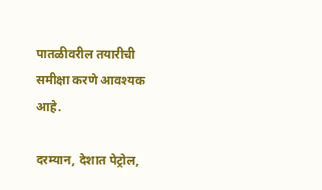पातळीवरील तयारीची समीक्षा करणे आवश्यक आहे.

दरम्यान, देशात पेट्रोल,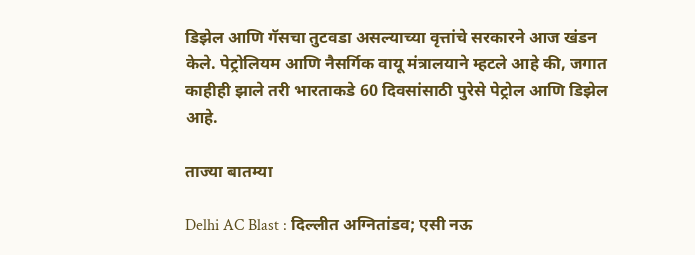डिझेल आणि गॅसचा तुटवडा असल्याच्या वृत्तांचे सरकारने आज खंडन केले. पेट्रोलियम आणि नैसर्गिक वायू मंत्रालयाने म्हटले आहे की, जगात काहीही झाले तरी भारताकडे 60 दिवसांसाठी पुरेसे पेट्रोल आणि डिझेल आहे.

ताज्या बातम्या

Delhi AC Blast : दिल्लीत अग्नितांडव; एसी नऊ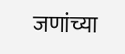जणांच्या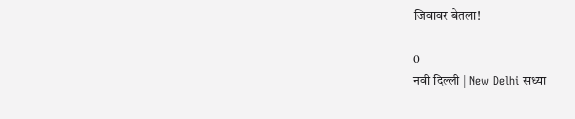जिवावर बेतला!

0
नवी दिल्ली | New Delhi सध्या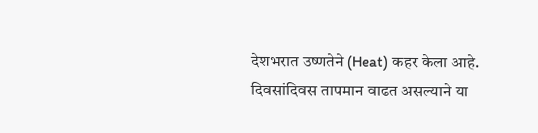देशभरात उष्णतेने (Heat) कहर केला आहे. दिवसांदिवस तापमान वाढत असल्याने या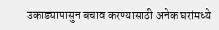उकाड्यापासुन बचाव करण्यासाठी अनेक घरांमध्ये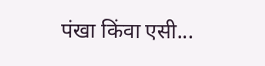पंखा किंवा एसी...